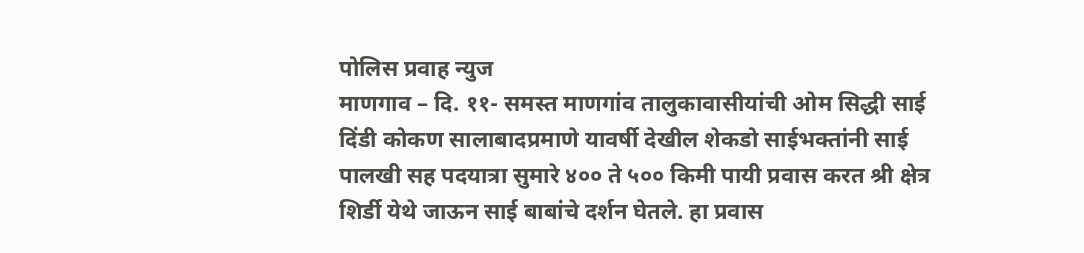पोलिस प्रवाह न्युज
माणगाव – दि. ११- समस्त माणगांव तालुकावासीयांची ओम सिद्धी साई दिंडी कोकण सालाबादप्रमाणे यावर्षी देखील शेकडो साईभक्तांनी साई पालखी सह पदयात्रा सुमारे ४०० ते ५०० किमी पायी प्रवास करत श्री क्षेत्र शिर्डी येथे जाऊन साई बाबांचे दर्शन घेतले. हा प्रवास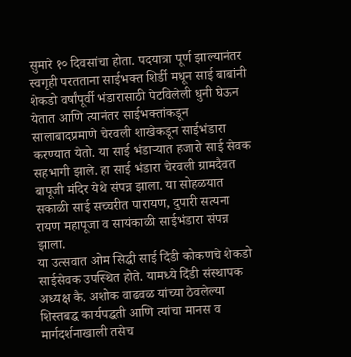सुमारे १० दिवसांचा होता. पदयात्रा पूर्ण झाल्यानंतर स्वगृही परतताना साईभक्त शिर्डी मधून साई बाबांनी शेकडो वर्षांपूर्वी भंडारासाठी पेटविलेली धुनी घेऊन येतात आणि त्यानंतर साईभक्तांकडून सालाबादप्रमाणे चेरवली शाखेकडून साईभंडारा करण्यात येतो. या साई भंडाऱ्यात हजारो साई सेवक सहभागी झाले. हा साई भंडारा चेरवली ग्रामदैवत बापूजी मंदिर येथे संपन्न झाला. या सोहळयात सकाळी साई सच्चरीत पारायण, दुपारी सत्यना
रायण महापूजा व सायंकाळी साईभंडारा संपन्न झाला.
या उत्सवात ओम सिद्धी साई दिंडी कोकणचे शेकडो साईसेवक उपस्थित होते. यामध्ये दिंडी संस्थापक अध्यक्ष कै. अशोक वाढवळ यांच्या ठेवलेल्या शिस्तबद्ध कार्यपद्धती आणि त्यांचा मानस व मार्गदर्शनाखाली तसेच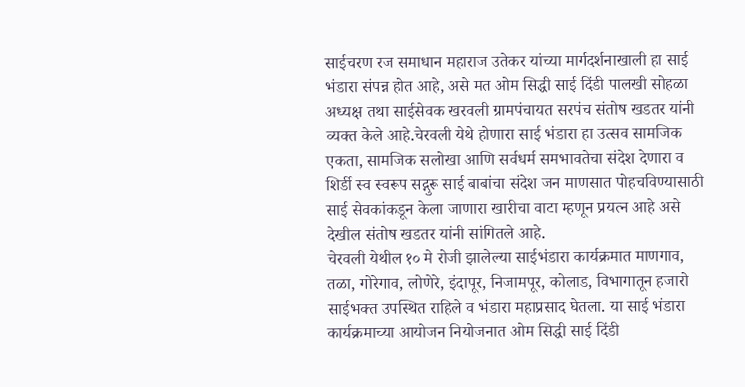साईचरण रज समाधान महाराज उतेकर यांच्या मार्गदर्शनाखाली हा साई भंडारा संपन्न होत आहे, असे मत ओम सिद्धी साई दिंडी पालखी सोहळा अध्यक्ष तथा साईसेवक खरवली ग्रामपंचायत सरपंच संतोष खडतर यांनी व्यक्त केले आहे.चेरवली येथे होणारा साई भंडारा हा उत्सव सामजिक एकता, सामजिक सलोखा आणि सर्वधर्म समभावतेचा संदेश देणारा व शिर्डी स्व स्वरूप सद्गुरू साई बाबांचा संदेश जन माणसात पोहचविण्यासाठी साई सेवकांकडून केला जाणारा खारीचा वाटा म्हणून प्रयत्न आहे असे देखील संतोष खडतर यांनी सांगितले आहे.
चेरवली येथील १० मे रोजी झालेल्या साईभंडारा कार्यक्रमात माणगाव, तळा, गोरेगाव, लोणेरे, इंदापूर, निजामपूर, कोलाड, विभागातून हजारो साईभक्त उपस्थित राहिले व भंडारा महाप्रसाद घेतला. या साई भंडारा कार्यक्रमाच्या आयोजन नियोजनात ओम सिद्धी साई दिंडी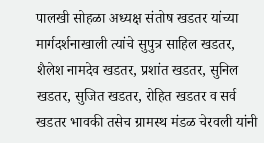पालखी सोहळा अध्यक्ष संतोष खडतर यांच्या मार्गदर्शनाखाली त्यांचे सुपुत्र साहिल खडतर, शैलेश नामदेव खडतर, प्रशांत खडतर, सुनिल खडतर, सुजित खडतर, रोहित खडतर व सर्व खडतर भावकी तसेच ग्रामस्थ मंडळ चेरवली यांनी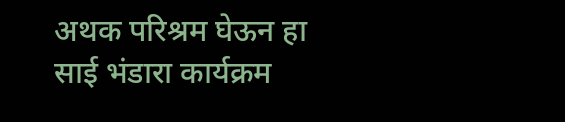अथक परिश्रम घेऊन हा साई भंडारा कार्यक्रम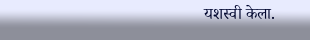यशस्वी केला.